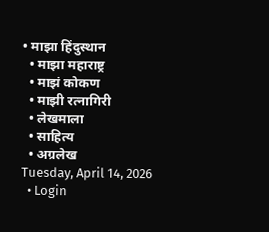• माझा हिंदुस्थान
  • माझा महाराष्ट्र
  • माझं कोकण
  • माझी रत्नागिरी
  • लेखमाला
  • साहित्य
  • अग्रलेख
Tuesday, April 14, 2026
  • Login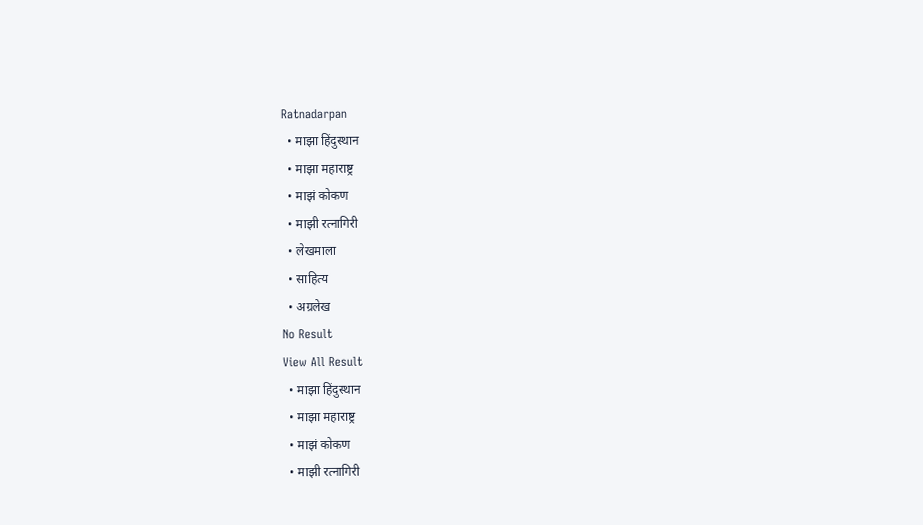Ratnadarpan
  • माझा हिंदुस्थान
  • माझा महाराष्ट्र
  • माझं कोकण
  • माझी रत्नागिरी
  • लेखमाला
  • साहित्य
  • अग्रलेख
No Result
View All Result
  • माझा हिंदुस्थान
  • माझा महाराष्ट्र
  • माझं कोकण
  • माझी रत्नागिरी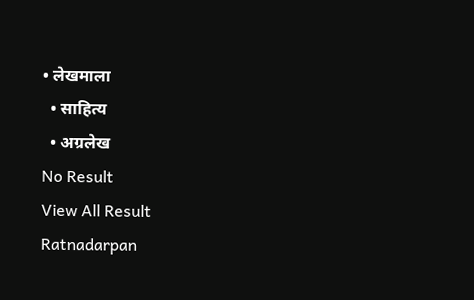• लेखमाला
  • साहित्य
  • अग्रलेख
No Result
View All Result
Ratnadarpan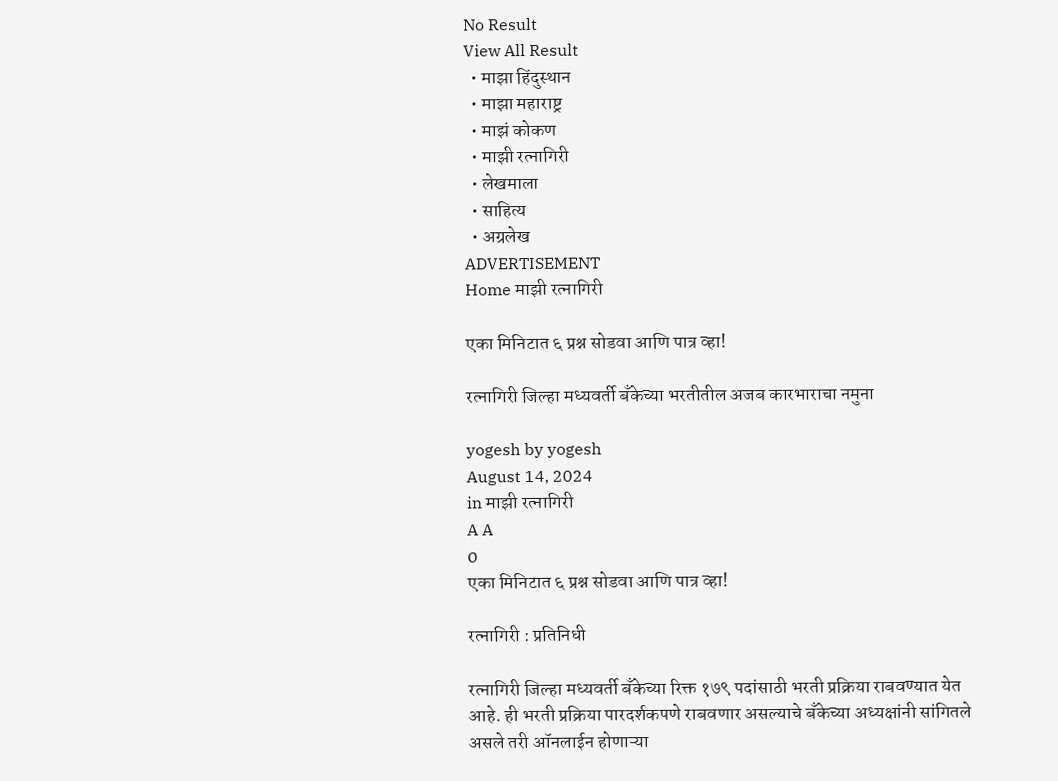No Result
View All Result
  • माझा हिंदुस्थान
  • माझा महाराष्ट्र
  • माझं कोकण
  • माझी रत्नागिरी
  • लेखमाला
  • साहित्य
  • अग्रलेख
ADVERTISEMENT
Home माझी रत्नागिरी

एका मिनिटात ६ प्रश्न सोडवा आणि पात्र व्हा!

रत्नागिरी जिल्हा मध्यवर्ती बँकेच्या भरतीतील अजब कारभाराचा नमुना

yogesh by yogesh
August 14, 2024
in माझी रत्नागिरी
A A
0
एका मिनिटात ६ प्रश्न सोडवा आणि पात्र व्हा!

रत्नागिरी : प्रतिनिधी

रत्नागिरी जिल्हा मध्यवर्ती बँकेच्या रिक्त १७९ पदांसाठी भरती प्रक्रिया राबवण्यात येत आहे. ही भरती प्रक्रिया पारदर्शकपणे राबवणार असल्याचे बँकेच्या अध्यक्षांनी सांगितले असले तरी ऑनलाईन होणाऱ्या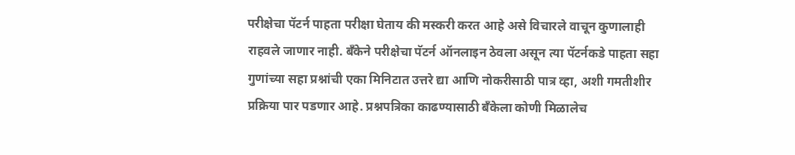परीक्षेचा पॅटर्न पाहता परीक्षा घेताय की मस्करी करत आहे असे विचारले वाचून कुणालाही राहवले जाणार नाही. बँकेने परीक्षेचा पॅटर्न ऑनलाइन ठेवला असून त्या पॅटर्नकडे पाहता सहा गुणांच्या सहा प्रश्नांची एका मिनिटात उत्तरे द्या आणि नोकरीसाठी पात्र व्हा, अशी गमतीशीर प्रक्रिया पार पडणार आहे. प्रश्नपत्रिका काढण्यासाठी बँकेला कोणी मिळालेच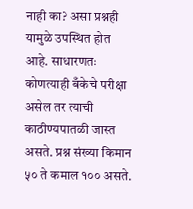नाही का? असा प्रश्नही यामुळे उपस्थित होत आहे. साधारणतः कोणत्याही बँकेचे परीक्षा असेल तर त्याची काठीण्यपातळी जास्त असते. प्रश्न संख्या किमान ५० ते कमाल १०० असते.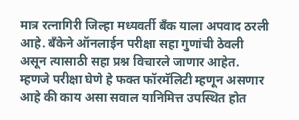मात्र रत्नागिरी जिल्हा मध्यवर्ती बँक याला अपवाद ठरली आहे. बँकेने ऑनलाईन परीक्षा सहा गुणांची ठेवली असून त्यासाठी सहा प्रश्न विचारले जाणार आहेत. म्हणजे परीक्षा घेणे हे फक्त फॉरमॅलिटी म्हणून असणार आहे की काय असा सवाल यानिमित्त उपस्थित होत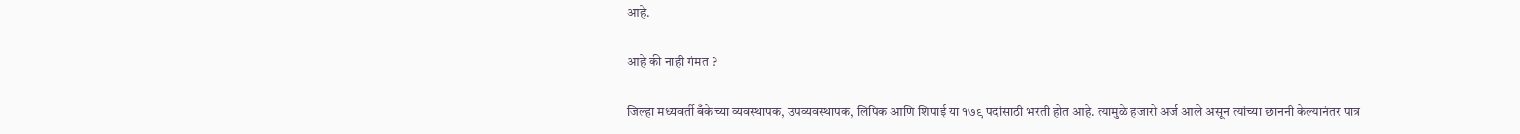आहे.

आहे की नाही गंमत ?

जिल्हा मध्यवर्ती बँकेच्या व्यवस्थापक, उपव्यवस्थापक, लिपिक आणि शिपाई या १७९ पदांसाठी भरती होत आहे. त्यामुळे हजारो अर्ज आले असून त्यांच्या छाननी केल्यानंतर पात्र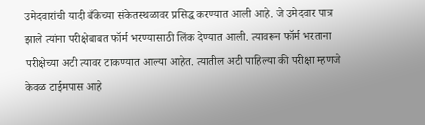उमेदवारांची यादी बँकेच्या संकेतस्थळावर प्रसिद्ध करण्यात आली आहे. जे उमेदवार पात्र झाले त्यांना परीक्षेबाबत फॉर्म भरण्यासाठी लिंक देण्यात आली. त्यावरून फॉर्म भरताना परीक्षेच्या अटी त्यावर टाकण्यात आल्या आहेत. त्यातील अटी पाहिल्या की परीक्षा म्हणजे केवळ टाईमपास आहे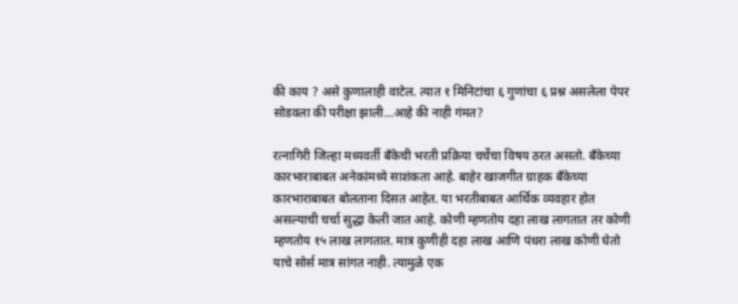की काय ? असे कुणालाही वाटेल. त्यात १ मिनिटांचा ६ गुणांचा ६ प्रश्न असलेला पेपर सोडवला की परीक्षा झाली…आहे की नाही गंमत?

रत्नागिरी जिल्हा मध्यवर्ती बँकेची भरती प्रक्रिया चर्चेचा विषय ठरत असतो. बँकेच्या कारभाराबाबत अनेकांमध्ये साशंकता आहे. बाहेर खाजगीत ग्राहक बँकेच्या कारभाराबाबत बोलताना दिसत आहेत. या भरतीबाबत आर्थिक व्यवहार होत असल्याची चर्चा सुद्धा केली जात आहे. कोणी म्हणतोय दहा लाख लागतात तर कोणी म्हणतोय १५ लाख लागतात. मात्र कुणीही दहा लाख आणि पंधरा लाख कोणी घेतो याचे सोर्स मात्र सांगत नाही. त्यामुळे एक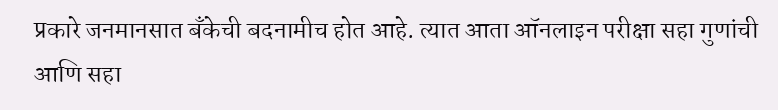प्रकारे जनमानसात बँकेची बदनामीच होत आहे. त्यात आता ऑनलाइन परीक्षा सहा गुणांची आणि सहा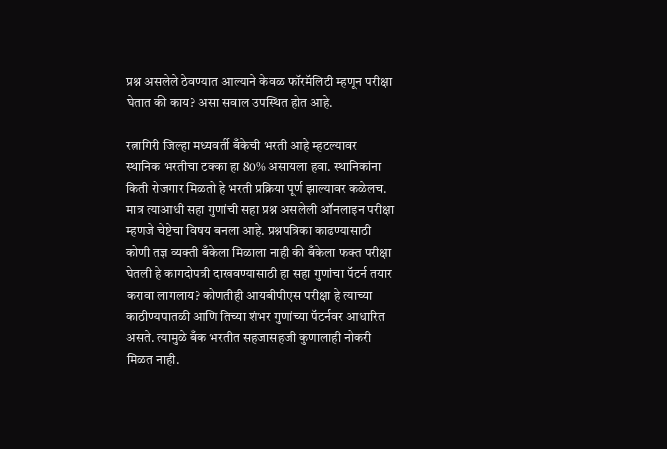प्रश्न असलेले ठेवण्यात आल्याने केवळ फॉरमॅलिटी म्हणून परीक्षा घेतात की काय? असा सवाल उपस्थित होत आहे.

रत्नागिरी जिल्हा मध्यवर्ती बँकेची भरती आहे म्हटल्यावर स्थानिक भरतीचा टक्का हा 80% असायला हवा. स्थानिकांना किती रोजगार मिळतो हे भरती प्रक्रिया पूर्ण झाल्यावर कळेलच. मात्र त्याआधी सहा गुणांची सहा प्रश्न असलेली ऑनलाइन परीक्षा म्हणजे चेष्टेचा विषय बनला आहे. प्रश्नपत्रिका काढण्यासाठी कोणी तज्ञ व्यक्ती बँकेला मिळाला नाही की बँकेला फक्त परीक्षा घेतली हे कागदोपत्री दाखवण्यासाठी हा सहा गुणांचा पॅटर्न तयार करावा लागलाय? कोणतीही आयबीपीएस परीक्षा हे त्याच्या काठीण्यपातळी आणि तिच्या शंभर गुणांच्या पॅटर्नवर आधारित असते. त्यामुळे बँक भरतीत सहजासहजी कुणालाही नोकरी मिळत नाही.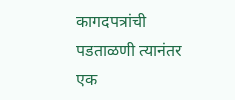कागदपत्रांची पडताळणी त्यानंतर एक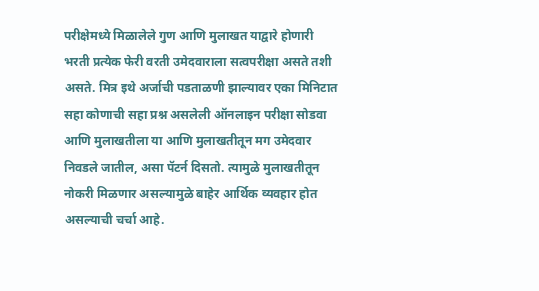परीक्षेमध्ये मिळालेले गुण आणि मुलाखत याद्वारे होणारी भरती प्रत्येक फेरी वरती उमेदवाराला सत्वपरीक्षा असते तशी असते. मित्र इथे अर्जाची पडताळणी झाल्यावर एका मिनिटात सहा कोणाची सहा प्रश्न असलेली ऑनलाइन परीक्षा सोडवा आणि मुलाखतीला या आणि मुलाखतीतून मग उमेदवार निवडले जातील, असा पॅटर्न दिसतो. त्यामुळे मुलाखतीतून नोकरी मिळणार असल्यामुळे बाहेर आर्थिक व्यवहार होत असल्याची चर्चा आहे.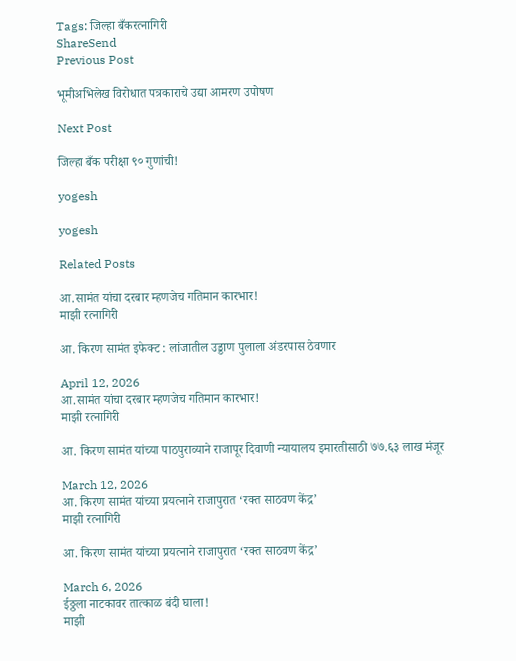Tags: जिल्हा बँकरत्नागिरी
ShareSend
Previous Post

भूमीअभिलेख विरोधात पत्रकाराचे उद्या आमरण उपोषण

Next Post

जिल्हा बँक परीक्षा ९० गुणांची!

yogesh

yogesh

Related Posts

आ.सामंत यांचा दरबार म्हणजेच गतिमान कारभार!
माझी रत्नागिरी

आ. किरण सामंत इफेक्ट : लांजातील उड्डाण पुलाला अंडरपास ठेवणार

April 12, 2026
आ.सामंत यांचा दरबार म्हणजेच गतिमान कारभार!
माझी रत्नागिरी

आ. किरण सामंत यांच्या पाठपुराव्याने राजापूर दिवाणी न्यायालय इमारतीसाठी ७७.६३ लाख मंजूर

March 12, 2026
आ. किरण सामंत यांच्या प्रयत्नाने राजापुरात ‘रक्त साठवण केंद्र’
माझी रत्नागिरी

आ. किरण सामंत यांच्या प्रयत्नाने राजापुरात ‘रक्त साठवण केंद्र’

March 6, 2026
ईठ्ठला नाटकावर तात्काळ बंदी घाला!
माझी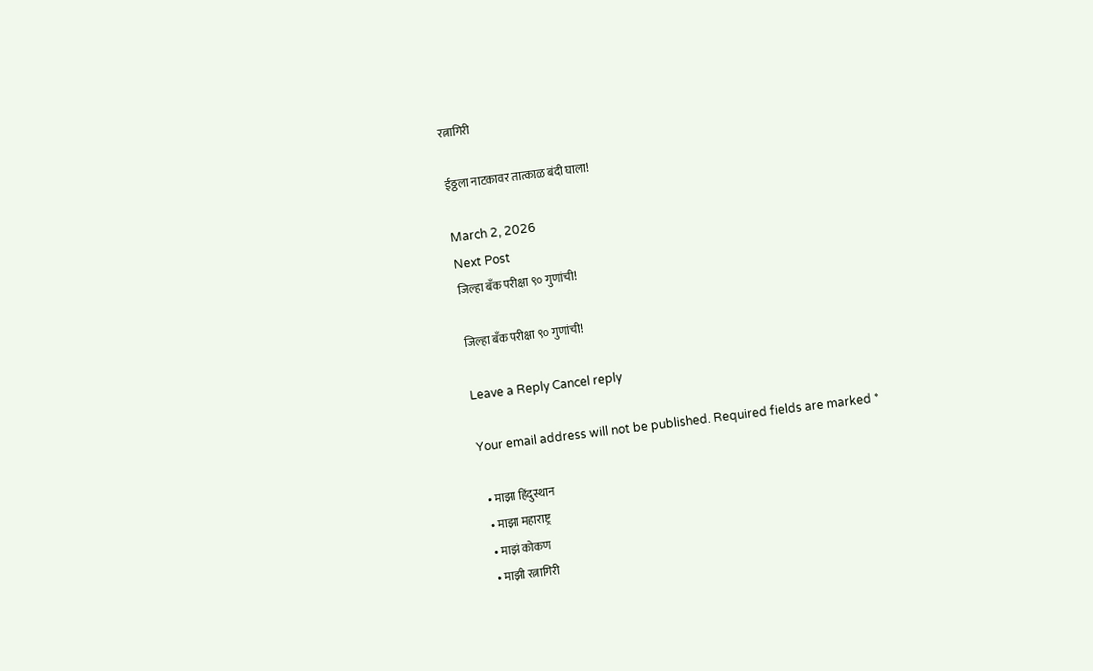रत्नागिरी

ईठ्ठला नाटकावर तात्काळ बंदी घाला!

March 2, 2026
Next Post
जिल्हा बँक परीक्षा ९० गुणांची!

जिल्हा बँक परीक्षा ९० गुणांची!

Leave a Reply Cancel reply

Your email address will not be published. Required fields are marked *

  • माझा हिंदुस्थान
  • माझा महाराष्ट्र
  • माझं कोकण
  • माझी रत्नागिरी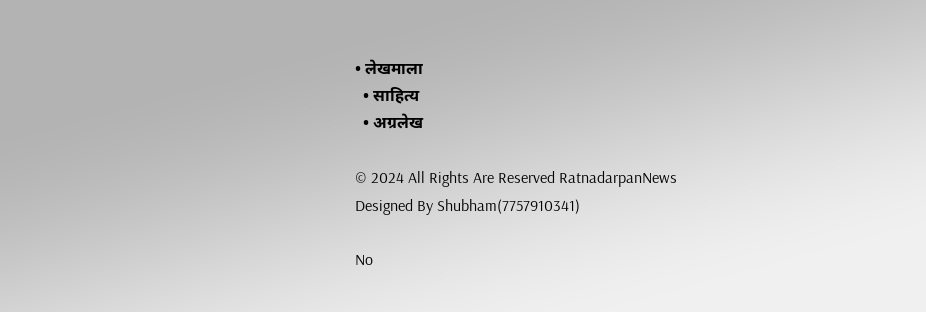• लेखमाला
  • साहित्य
  • अग्रलेख

© 2024 All Rights Are Reserved RatnadarpanNews Designed By Shubham(7757910341)

No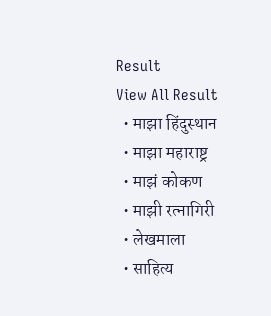Result
View All Result
  • माझा हिंदुस्थान
  • माझा महाराष्ट्र
  • माझं कोकण
  • माझी रत्नागिरी
  • लेखमाला
  • साहित्य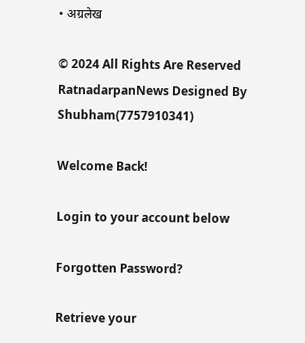• अग्रलेख

© 2024 All Rights Are Reserved RatnadarpanNews Designed By Shubham(7757910341)

Welcome Back!

Login to your account below

Forgotten Password?

Retrieve your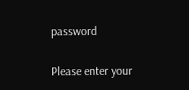password

Please enter your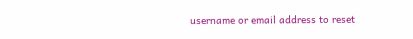username or email address to reset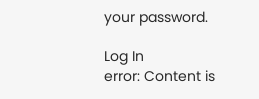your password.

Log In
error: Content is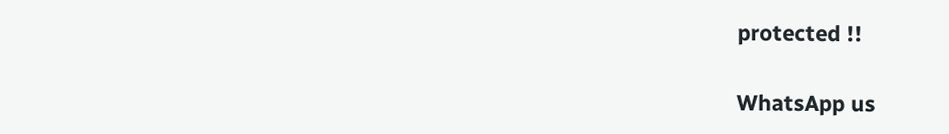protected !!

WhatsApp us